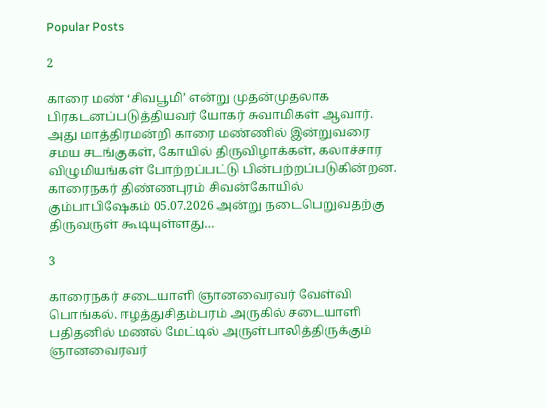Popular Posts

2

காரை மண் ‘சிவபூமி’ என்று முதன்முதலாக பிரகடனப்படுத்தியவர் யோகர் சுவாமிகள் ஆவார். அது மாத்திரமன்றி காரை மண்ணில் இன்றுவரை சமய சடங்குகள், கோயில் திருவிழாக்கள், கலாச்சார விழுமியங்கள் போற்றப்பட்டு பின்பற்றப்படுகின்றன. காரைநகர் திண்ணபுரம் சிவன்கோயில் கும்பாபிஷேகம் 05.07.2026 அன்று நடைபெறுவதற்கு திருவருள் கூடியுள்ளது…

3

காரைநகர் சடையாளி ஞானவைரவர் வேள்வி பொங்கல். ஈழத்துசிதம்பரம் அருகில் சடையாளி பதிதனில் மணல் மேட்டில் அருள்பாலித்திருக்கும் ஞானவைரவர்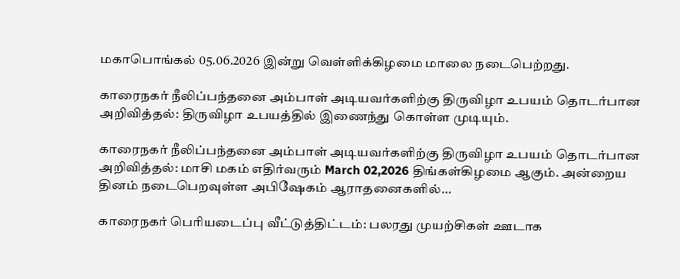மகாபொங்கல் 05.06.2026 இன்று வெள்ளிக்கிழமை மாலை நடைபெற்றது.

காரைநகர் நீலிப்பந்தனை அம்பாள் அடியவர்களிற்கு திருவிழா உபயம் தொடர்பான அறிவித்தல்: திருவிழா உபயத்தில் இணைந்து கொள்ள முடியும்.

காரைநகர் நீலிப்பந்தனை அம்பாள் அடியவர்களிற்கு திருவிழா உபயம் தொடர்பான அறிவித்தல்: மாசி மகம் எதிர்வரும் March 02,2026 திங்கள்கிழமை ஆகும். அன்றைய தினம் நடைபெறவுள்ள அபிஷேகம் ஆராதனைகளில்…

காரைநகர் பெரியடைப்பு வீட்டுத்திட்டம்: பலரது முயற்சிகள் ஊடாக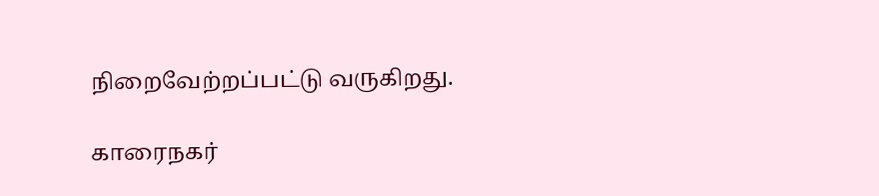நிறைவேற்றப்பட்டு வருகிறது.

காரைநகர்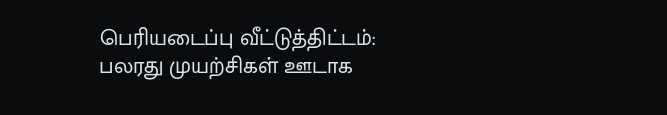பெரியடைப்பு வீட்டுத்திட்டம்: பலரது முயற்சிகள் ஊடாக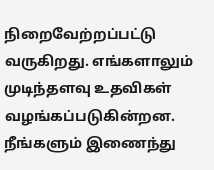நிறைவேற்றப்பட்டு வருகிறது. எங்களாலும் முடிந்தளவு உதவிகள் வழங்கப்படுகின்றன. நீங்களும் இணைந்து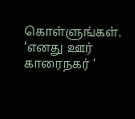கொள்ளுங்கள். ‘எனது ஊர் காரைநகர் ‘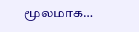மூலமாக…